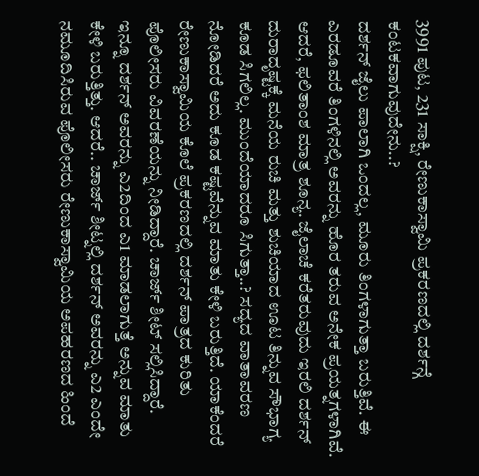3991 ಪುಟ, 231 ಸಾಕ್ಷಿ, ರೇಣುಕಾಸ್ವಾಮಿ ಪ್ರಕರಣದಲ್ಲಿ ದರ್ಶನ್ಗೆ ಕಂಟಕವಾಗುವುದೇನು..?
ದರ್ಶನ್ ಜೈಲು ಪಾಲಾಗಿ ಒಂದಲ್ಲ, ಮೂರು ತಿಂಗಳಾಗುತ್ತಾ ಬರುತ್ತಿವೆ. ಈ ಎರಡೂವರೆ ತಿಂಗಳಿನಲ್ಲಿ ಅವರನ್ನು ಹೊರ ತರುವ ಅನೇಕ ಪ್ರಯತ್ನಗಳಾಗಿವೆ. ಆದರೆ, ಫಲಿತಾಂಶ ಮಾತ್ರ ಶೂನ್ಯ. ಜೈಲಾಚೆ ಕರೆತರುವುದು ಇರಲಿ ದರ್ಶನ್ ದುರಾದೃಷ್ಟಕ್ಕೆ ಮನೆಯ ರುಚಿ ಮತ್ತು ಶುಚಿಯಾದ ಊಟ ತಿನ್ನುವ ಸೌಭಾಗ್ಯ ಕೂಡ ಸಿಗಲಿಲ್ಲ. ಮುಂದೆಯಾದರೂ ಸಿಗುತ್ತಾ..? ಸದ್ಯದ ವಾತಾವರಣ ನೋಡಿದರೆ ಅದು ಕೂಡ ಕಷ್ಟವೆನ್ನುವ ಮಾತು ಕೇಳಿ ಬರುತ್ತಿದೆ. ಯಾಕೆಂದರೆ ರೇಣುಕಾಸ್ವಾಮಿಯ ಕೊಲೆ ಪ್ರಕರಣದಲ್ಲಿ ದರ್ಶನ್ ಪಾತ್ರದ ಕುರಿತು ಪೊಲೀಸರು ವಿವರಣೆಯನ್ನು ನೀಡಿದ್ದಾರೆ. ಚಾರ್ಜ್ ಶೀಟ್ ಸಲ್ಲಿಸಿದ್ದಾರೆ.
ಇನ್ನೂ ದರ್ಶನ್ ಅವರನ್ನು ಎ2ದಿಂದ ಎ1 ಮಾಡಲಾಗುತ್ತೆ ಅನ್ನುವ ಮಾತು ಕೇಳಿ ಬರುತ್ತಿತ್ತು. ಆದರೆ.. ಚಾರ್ಜ್ ಶೀಟ್ನಲ್ಲಿ ದರ್ಶನ್ ಅವರನ್ನು ಎ2 ಎಂದೇ ನಮೂದಿಸಿರುವ ಪೊಲೀಸರು ರೇಣುಕಾಸ್ವಾಮಿಯ ಅಪಹರಣದ ಹಿಂದೆ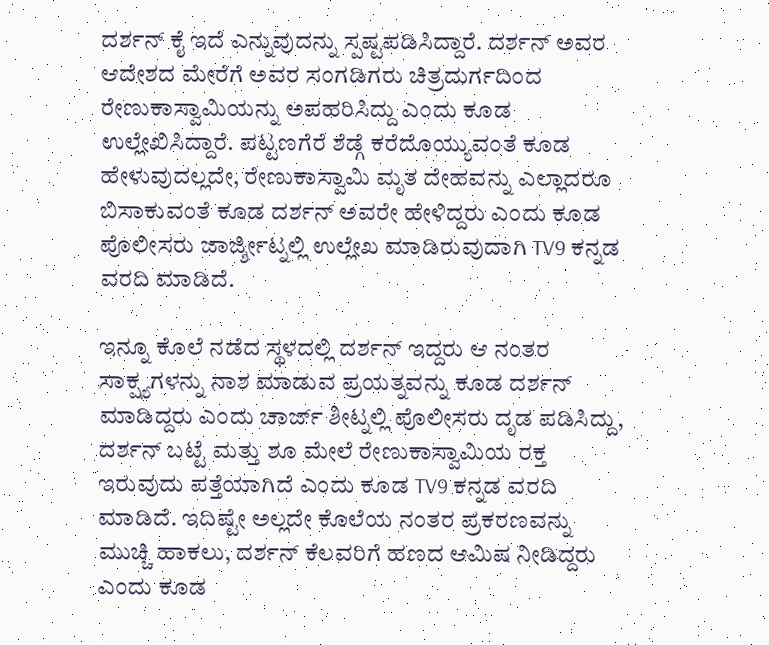ದರ್ಶನ್ ಕೈ ಇದೆ ಎನ್ನುವುದನ್ನು ಸ್ಪಷ್ಟಪಡಿಸಿದ್ದಾರೆ. ದರ್ಶನ್ ಅವರ ಆದೇಶದ ಮೇರೆಗೆ ಅವರ ಸಂಗಡಿಗರು ಚಿತ್ರದುರ್ಗದಿಂದ ರೇಣುಕಾಸ್ವಾಮಿಯನ್ನು ಅಪಹರಿಸಿದ್ದು ಎಂದು ಕೂಡ ಉಲ್ಲೇಖಿಸಿದ್ದಾರೆ. ಪಟ್ಟಣಗೆರೆ ಶೆಡ್ಗೆ ಕರೆದೊಯ್ಯುವಂತೆ ಕೂಡ ಹೇಳುವುದಲ್ಲದೇ, ರೇಣುಕಾಸ್ವಾಮಿ ಮೃತ ದೇಹವನ್ನು ಎಲ್ಲಾದರೂ ಬಿಸಾಕುವಂತೆ ಕೂಡ ದರ್ಶನ್ ಅವರೇ ಹೇಳಿದ್ದರು ಎಂದು ಕೂಡ ಪೊಲೀಸರು ಜಾರ್ಜ್ಶೀಟ್ನಲ್ಲಿ ಉಲ್ಲೇಖ ಮಾಡಿರುವುದಾಗಿ TV9 ಕನ್ನಡ ವರದಿ ಮಾಡಿದೆ.

ಇನ್ನೂ ಕೊಲೆ ನಡೆದ ಸ್ಥಳದಲ್ಲಿ ದರ್ಶನ್ ಇದ್ದರು ಆ ನಂತರ ಸಾಕ್ಷ್ಯಗಳನ್ನು ನಾಶ ಮಾಡುವ ಪ್ರಯತ್ನವನ್ನು ಕೂಡ ದರ್ಶನ್ ಮಾಡಿದ್ದರು ಎಂದು ಚಾರ್ಜ್ ಶೀಟ್ನಲ್ಲಿ ಪೊಲೀಸರು ದೃಡ ಪಡಿಸಿದ್ದು, ದರ್ಶನ್ ಬಟ್ಟೆ ಮತ್ತು ಶೂ ಮೇಲೆ ರೇಣುಕಾಸ್ವಾಮಿಯ ರಕ್ತ ಇರುವುದು ಪತ್ತೆಯಾಗಿದೆ ಎಂದು ಕೂಡ TV9 ಕನ್ನಡ ವರದಿ ಮಾಡಿದೆ. ಇದಿಷ್ಟೇ ಅಲ್ಲದೇ ಕೊಲೆಯ ನಂತರ ಪ್ರಕರಣವನ್ನು ಮುಚ್ಚಿ ಹಾಕಲು, ದರ್ಶನ್ ಕೆಲವರಿಗೆ ಹಣದ ಆಮಿಷ ನೀಡಿದ್ದರು ಎಂದು ಕೂಡ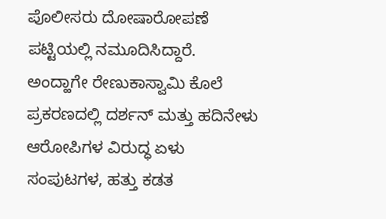ಪೊಲೀಸರು ದೋಷಾರೋಪಣೆ ಪಟ್ಟಿಯಲ್ಲಿ ನಮೂದಿಸಿದ್ದಾರೆ.
ಅಂದ್ಹಾಗೇ ರೇಣುಕಾಸ್ವಾಮಿ ಕೊಲೆ ಪ್ರಕರಣದಲ್ಲಿ ದರ್ಶನ್ ಮತ್ತು ಹದಿನೇಳು ಆರೋಪಿಗಳ ವಿರುದ್ಧ ಏಳು ಸಂಪುಟಗಳ, ಹತ್ತು ಕಡತ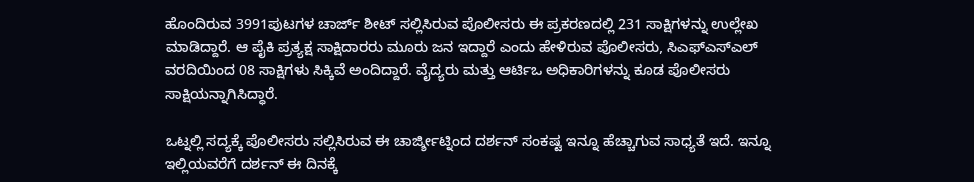ಹೊಂದಿರುವ 3991ಪುಟಗಳ ಚಾರ್ಜ್ ಶೀಟ್ ಸಲ್ಲಿಸಿರುವ ಪೊಲೀಸರು ಈ ಪ್ರಕರಣದಲ್ಲಿ 231 ಸಾಕ್ಷಿಗಳನ್ನು ಉಲ್ಲೇಖ ಮಾಡಿದ್ದಾರೆ. ಆ ಪೈಕಿ ಪ್ರತ್ಯಕ್ಷ ಸಾಕ್ಷಿದಾರರು ಮೂರು ಜನ ಇದ್ದಾರೆ ಎಂದು ಹೇಳಿರುವ ಪೊಲೀಸರು, ಸಿಎಫ್ಎಸ್ಎಲ್ ವರದಿಯಿಂದ 08 ಸಾಕ್ಷಿಗಳು ಸಿಕ್ಕಿವೆ ಅಂದಿದ್ದಾರೆ. ವೈದ್ಯರು ಮತ್ತು ಆರ್ಟಿಒ ಅಧಿಕಾರಿಗಳನ್ನು ಕೂಡ ಪೊಲೀಸರು ಸಾಕ್ಷಿಯನ್ನಾಗಿಸಿದ್ಧಾರೆ.

ಒಟ್ನಲ್ಲಿ ಸದ್ಯಕ್ಕೆ ಪೊಲೀಸರು ಸಲ್ಲಿಸಿರುವ ಈ ಚಾರ್ಜ್ಶೀಟ್ನಿಂದ ದರ್ಶನ್ ಸಂಕಷ್ಟ ಇನ್ನೂ ಹೆಚ್ಚಾಗುವ ಸಾಧ್ಯತೆ ಇದೆ. ಇನ್ನೂ ಇಲ್ಲಿಯವರೆಗೆ ದರ್ಶನ್ ಈ ದಿನಕ್ಕೆ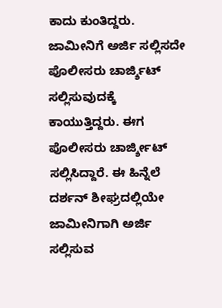ಕಾದು ಕುಂತಿದ್ದರು. ಜಾಮೀನಿಗೆ ಅರ್ಜಿ ಸಲ್ಲಿಸದೇ ಪೊಲೀಸರು ಚಾರ್ಜ್ಶಿಟ್ ಸಲ್ಲಿಸುವುದಕ್ಕೆ ಕಾಯುತ್ತಿದ್ದರು. ಈಗ ಪೊಲೀಸರು ಚಾರ್ಜ್ಶೀಟ್ ಸಲ್ಲಿಸಿದ್ದಾರೆ. ಈ ಹಿನ್ನೆಲೆ ದರ್ಶನ್ ಶೀಘ್ರದಲ್ಲಿಯೇ ಜಾಮೀನಿಗಾಗಿ ಅರ್ಜಿ ಸಲ್ಲಿಸುವ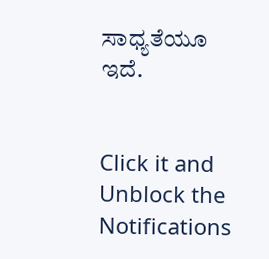ಸಾಧ್ಯತೆಯೂ ಇದೆ.


Click it and Unblock the Notifications